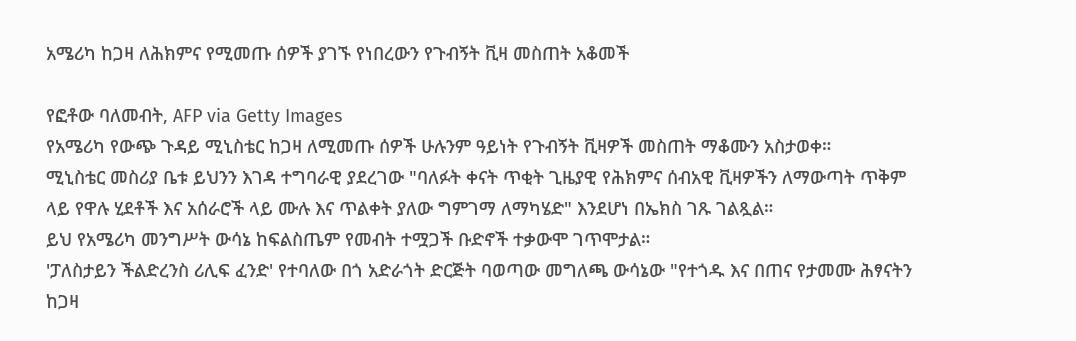አሜሪካ ከጋዛ ለሕክምና የሚመጡ ሰዎች ያገኙ የነበረውን የጉብኝት ቪዛ መስጠት አቆመች

የፎቶው ባለመብት, AFP via Getty Images
የአሜሪካ የውጭ ጉዳይ ሚኒስቴር ከጋዛ ለሚመጡ ሰዎች ሁሉንም ዓይነት የጉብኝት ቪዛዎች መስጠት ማቆሙን አስታወቀ።
ሚኒስቴር መስሪያ ቤቱ ይህንን እገዳ ተግባራዊ ያደረገው "ባለፉት ቀናት ጥቂት ጊዜያዊ የሕክምና ሰብአዊ ቪዛዎችን ለማውጣት ጥቅም ላይ የዋሉ ሂደቶች እና አሰራሮች ላይ ሙሉ እና ጥልቀት ያለው ግምገማ ለማካሄድ" እንደሆነ በኤክስ ገጹ ገልጿል።
ይህ የአሜሪካ መንግሥት ውሳኔ ከፍልስጤም የመብት ተሟጋች ቡድኖች ተቃውሞ ገጥሞታል።
'ፓለስታይን ችልድረንስ ሪሊፍ ፈንድ' የተባለው በጎ አድራጎት ድርጅት ባወጣው መግለጫ ውሳኔው "የተጎዱ እና በጠና የታመሙ ሕፃናትን ከጋዛ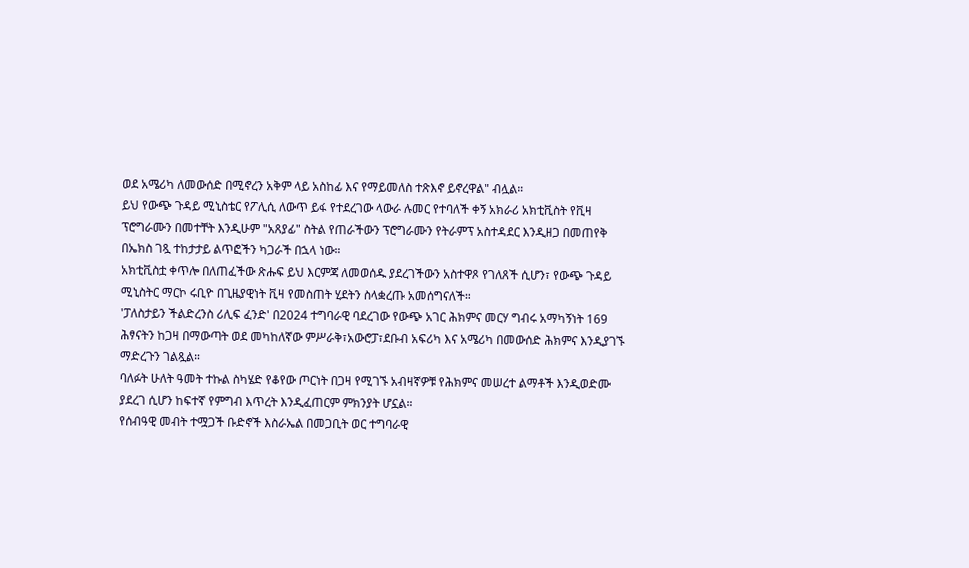ወደ አሜሪካ ለመውሰድ በሚኖረን አቅም ላይ አስከፊ እና የማይመለስ ተጽእኖ ይኖረዋል" ብሏል።
ይህ የውጭ ጉዳይ ሚኒስቴር የፖሊሲ ለውጥ ይፋ የተደረገው ላውራ ሉመር የተባለች ቀኝ አክራሪ አክቲቪስት የቪዛ ፕሮግራሙን በመተቸት እንዲሁም "አጸያፊ" ስትል የጠራችውን ፕሮግራሙን የትራምፕ አስተዳደር እንዲዘጋ በመጠየቅ በኤክስ ገጿ ተከታታይ ልጥፎችን ካጋራች በኋላ ነው።
አክቲቪስቷ ቀጥሎ በለጠፈችው ጽሑፍ ይህ እርምጃ ለመወሰዱ ያደረገችውን አስተዋጾ የገለጸች ሲሆን፣ የውጭ ጉዳይ ሚኒስትር ማርኮ ሩቢዮ በጊዜያዊነት ቪዛ የመስጠት ሂደትን ስላቋረጡ አመሰግናለች።
'ፓለስታይን ችልድረንስ ሪሊፍ ፈንድ' በ2024 ተግባራዊ ባደረገው የውጭ አገር ሕክምና መርሃ ግብሩ አማካኝነት 169 ሕፃናትን ከጋዛ በማውጣት ወደ መካከለኛው ምሥራቅ፣አውሮፓ፣ደቡብ አፍሪካ እና አሜሪካ በመውሰድ ሕክምና እንዲያገኙ ማድረጉን ገልጿል።
ባለፉት ሁለት ዓመት ተኩል ስካሄድ የቆየው ጦርነት በጋዛ የሚገኙ አብዛኛዎቹ የሕክምና መሠረተ ልማቶች እንዲወድሙ ያደረገ ሲሆን ከፍተኛ የምግብ እጥረት እንዲፈጠርም ምክንያት ሆኗል።
የሰብዓዊ መብት ተሟጋች ቡድኖች እስራኤል በመጋቢት ወር ተግባራዊ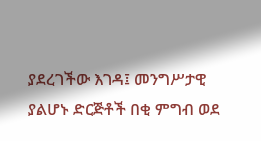ያደረገችው እገዳ፤ መንግሥታዊ ያልሆኑ ድርጅቶች በቂ ምግብ ወደ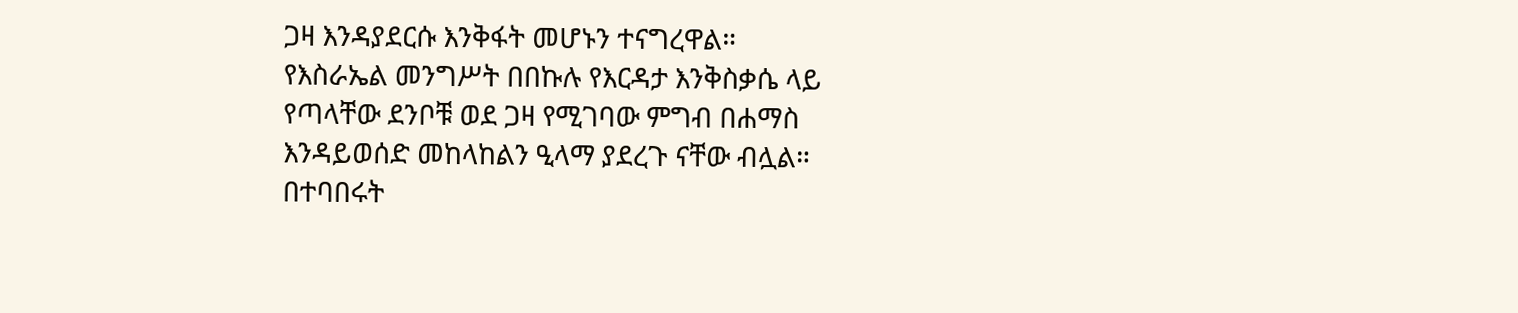ጋዛ እንዳያደርሱ እንቅፋት መሆኑን ተናግረዋል።
የእስራኤል መንግሥት በበኩሉ የእርዳታ እንቅስቃሴ ላይ የጣላቸው ደንቦቹ ወደ ጋዛ የሚገባው ምግብ በሐማስ እንዳይወሰድ መከላከልን ዒላማ ያደረጉ ናቸው ብሏል።
በተባበሩት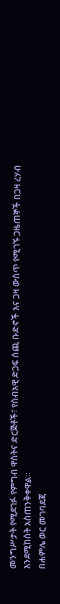መንግሥታት የሚደገፉ የምግብ ዋስትና ድርጅቶች፣ የሰብአዊ ድጋፍ ሰጪ ቡድኖች እና ጋዛ ውስጥ የሚገኙ ጋዜጠኞች በጋዛ ረሃብ እንደሚከሰት አስጠንቅቀዋል።
በሐምሌ ወር መገባደጃ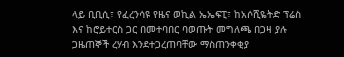ላይ ቢቢሲ፣ የፈረንሳዩ የዜና ወኪል ኤኤፍፒ፣ ከአሶሺዬትድ ፕሬስ እና ከሮይተርስ ጋር በመተባበር ባወጡት መግለጫ በጋዛ ያሉ ጋዜጠኞች ረሃብ እንደተጋረጠባቸው ማስጠንቀቂያ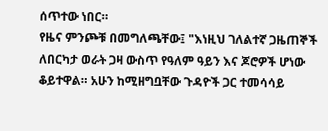ሰጥተው ነበር።
የዜና ምንጮቹ በመግለጫቸው፤ "እነዚህ ገለልተኛ ጋዜጠኞች ለበርካታ ወራት ጋዛ ውስጥ የዓለም ዓይን እና ጆሮዎች ሆነው ቆይተዋል። አሁን ከሚዘግቧቸው ጉዳዮች ጋር ተመሳሳይ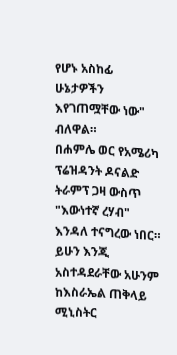የሆኑ አስከፊ ሁኔታዎችን እየገጠሟቸው ነው" ብለዋል።
በሐምሌ ወር የአሜሪካ ፕሬዝዳንት ዶናልድ ትራምፕ ጋዛ ውስጥ "እውነተኛ ረሃብ" እንዳለ ተናግረው ነበር። ይሁን እንጂ አስተዳደራቸው አሁንም ከእስራኤል ጠቅላይ ሚኒስትር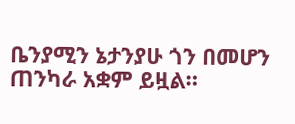ቤንያሚን ኔታንያሁ ጎን በመሆን ጠንካራ አቋም ይዟል።